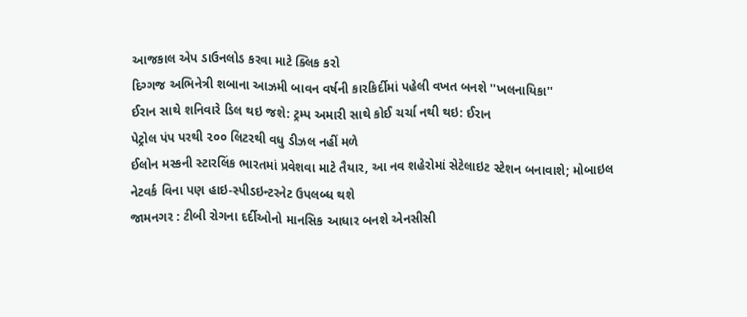આજકાલ એપ ડાઉનલોડ કરવા માટે ક્લિક કરો
દિગ્ગજ અભિનેત્રી શબાના આઝમી બાવન વર્ષની કારકિર્દીમાં પહેલી વખત બનશે ''ખલનાયિકા''
ઈરાન સાથે શનિવારે ડિલ થઇ જશે: ટ્રમ્પ અમારી સાથે કોઈ ચર્ચા નથી થઇ: ઈરાન
પેટ્રોલ પંપ પરથી ૨૦૦ લિટરથી વધુ ડીઝલ નહીં મળે
ઈલોન મસ્કની સ્ટારલિંક ભારતમાં પ્રવેશવા માટે તૈયાર, આ નવ શહેરોમાં સેટેલાઇટ સ્ટેશન બનાવાશે; મોબાઇલ નેટવર્ક વિના પણ હાઇ-સ્પીડઇન્ટરનેટ ઉપલબ્ધ થશે
જામનગર : ટીબી રોગના દર્દીઓનો માનસિક આધાર બનશે એનસીસી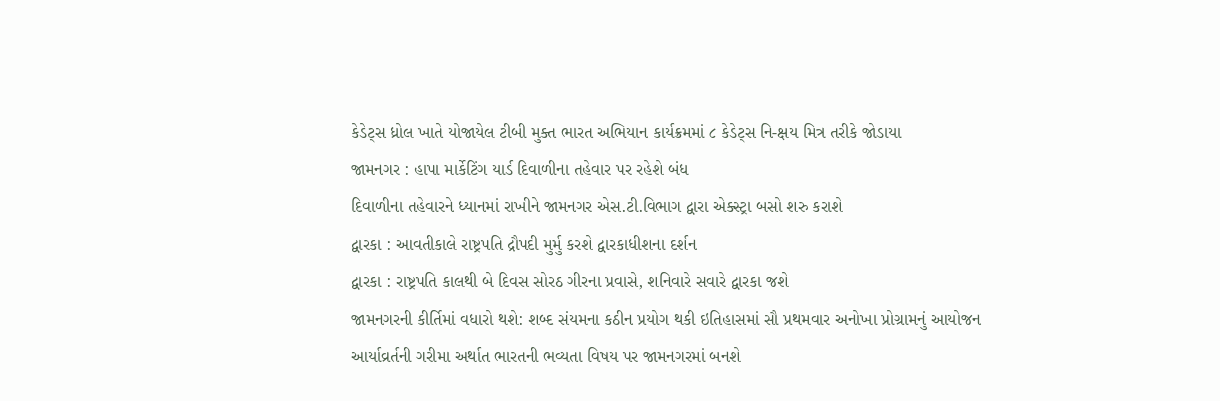કેડેટ્સ ધ્રોલ ખાતે યોજાયેલ ટીબી મુક્ત ભારત અભિયાન કાર્યક્રમમાં ૮ કેડેટ્સ નિ-ક્ષય મિત્ર તરીકે જોડાયા
જામનગર : હાપા માર્કેટિંગ યાર્ડ દિવાળીના તહેવાર પર રહેશે બંધ
દિવાળીના તહેવારને ધ્યાનમાં રાખીને જામનગર એસ.ટી.વિભાગ દ્વારા એક્સ્ટ્રા બસો શરુ કરાશે
દ્વારકા : આવતીકાલે રાષ્ટ્રપતિ દ્રૌપદી મુર્મુ કરશે દ્વારકાધીશના દર્શન
દ્વારકા : રાષ્ટ્રપતિ કાલથી બે દિવસ સોરઠ ગીરના પ્રવાસે, શનિવારે સવારે દ્વારકા જશે
જામનગરની કીર્તિમાં વધારો થશે: શબ્દ સંયમના કઠીન પ્રયોગ થકી ઇતિહાસમાં સૌ પ્રથમવાર અનોખા પ્રોગ્રામનું આયોજન
આર્યાવ્રર્તની ગરીમા અર્થાત ભારતની ભવ્યતા વિષય પર જામનગરમાં બનશે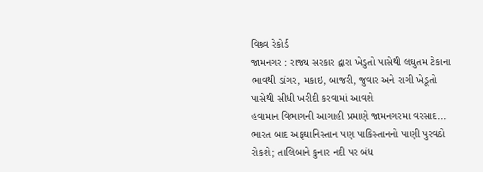વિશ્ર્વ રેકોર્ડ
જામનગર : રાજ્ય સરકાર દ્વારા ખેડુતો પાસેથી લઘુતમ ટેકાના ભાવથી ડાંગર, મકાઇ, બાજરી, જુવાર અને રાગી ખેડૂતો પાસેથી સીધી ખરીદી કરવામાં આવશે
હવામાન વિભાગની આગાહી પ્રમાણે જામનગરમા વરસાદ...
ભારત બાદ અફઘાનિસ્તાન પણ પાકિસ્તાનનો પાણી પુરવઠો રોકશે; તાલિબાને કુનાર નદી પર બંધ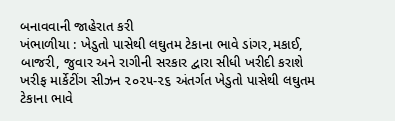બનાવવાની જાહેરાત કરી
ખંભાળીયા : ખેડુતો પાસેથી લઘુતમ ટેકાના ભાવે ડાંગર,મકાઈ, બાજરી, જુવાર અને રાગીની સરકાર દ્વારા સીધી ખરીદી કરાશે
ખરીફ માર્કેટીંગ સીઝન ૨૦૨૫-૨૬ અંતર્ગત ખેડુતો પાસેથી લઘુતમ ટેકાના ભાવે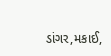ડાંગર,મકાઈ,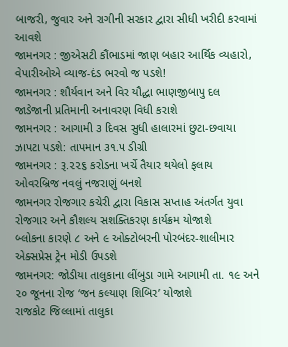બાજરી, જુવાર અને રાગીની સરકાર દ્વારા સીધી ખરીદી કરવામાં આવશે
જામનગર : જીએસટી કૌંભાડમાં જાણ બહાર આર્થિક વ્યહારો, વેપારીઓએ વ્યાજ-દંડ ભરવો જ પડશે!
જામનગર : શૌર્યવાન અને વિર યૌદ્ધા ભાણજીબાપુ દલ જાડેજાની પ્રતિમાની અનાવરણ વિધી કરાશે
જામનગર : આગામી ૩ દિવસ સુધી હાલારમાં છુટા-છવાયા ઝાપટા પડશે: તાપમાન ૩૧.૫ ડીગ્રી
જામનગર : રૂ.૨૨૬ કરોડના ખર્ચે તૈયાર થયેલો ફલાય ઓવરબ્રિજ નવલું નજરાણું બનશે
જામનગર રોજગાર કચેરી દ્વારા વિકાસ સપ્તાહ અંતર્ગત યુવા રોજગાર અને કૌશલ્ય સશક્તિકરણ કાર્યક્રમ યોજાશે
બ્લોકના કારણે ૮ અને ૯ ઓક્ટોબરની પોરબંદર-શાલીમાર એક્સપ્રેસ ટ્રેન મોડી ઉપડશે
જામનગર: જોડીયા તાલુકાના લીંબુડા ગામે આગામી તા. ૧૯ અને ૨૦ જૂનના રોજ ‘જન કલ્યાણ શિબિર’ યોજાશે
રાજકોટ જિલ્લામાં તાલુકા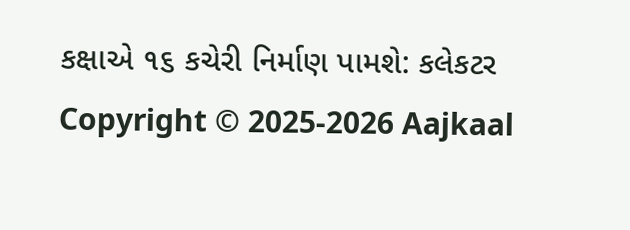કક્ષાએ ૧૬ કચેરી નિર્માણ પામશે: કલેકટર
Copyright © 2025-2026 Aajkaal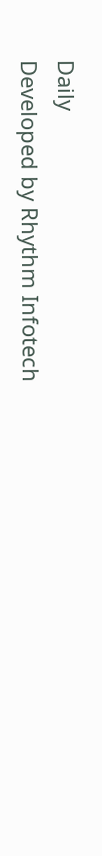Daily
Developed by Rhythm Infotech